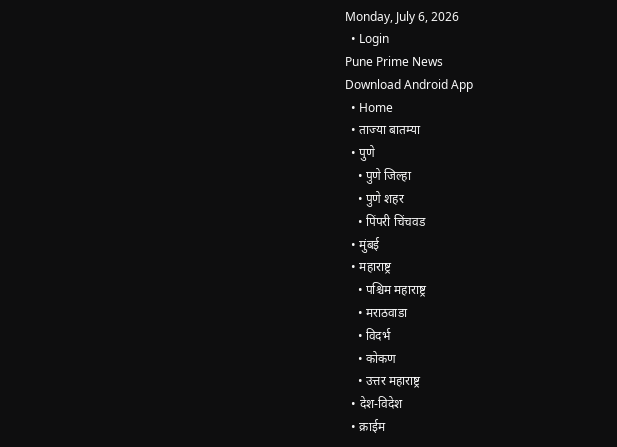Monday, July 6, 2026
  • Login
Pune Prime News
Download Android App
  • Home
  • ताज्या बातम्या
  • पुणे
    • पुणे जिल्हा
    • पुणे शहर
    • पिंपरी चिंचवड
  • मुंबई
  • महाराष्ट्र
    • पश्चिम महाराष्ट्र
    • मराठवाडा
    • विदर्भ
    • कोकण
    • उत्तर महाराष्ट्र
  • देश-विदेश
  • क्राईम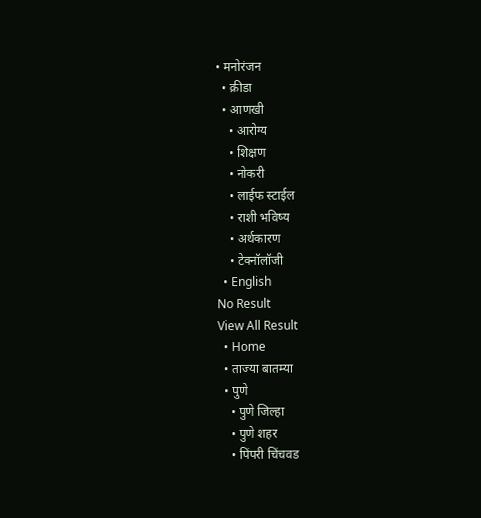• मनोरंजन
  • क्रीडा
  • आणखी
    • आरोग्य
    • शिक्षण
    • नोकरी
    • लाईफ स्टाईल
    • राशी भविष्य
    • अर्थकारण
    • टेक्नॉलॉजी
  • English
No Result
View All Result
  • Home
  • ताज्या बातम्या
  • पुणे
    • पुणे जिल्हा
    • पुणे शहर
    • पिंपरी चिंचवड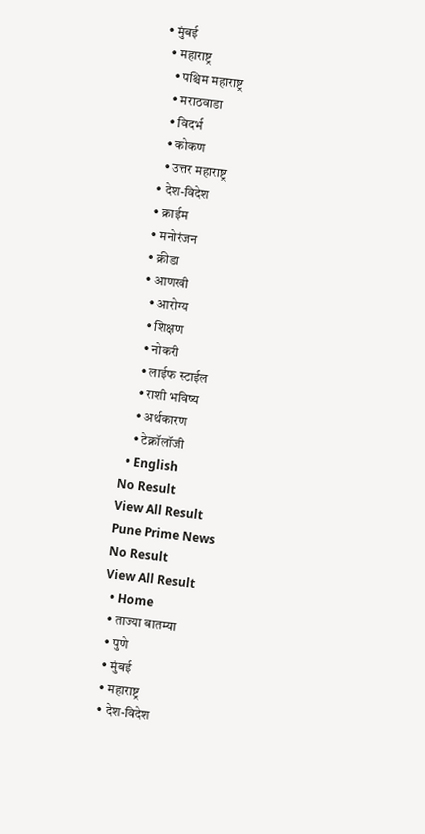• मुंबई
  • महाराष्ट्र
    • पश्चिम महाराष्ट्र
    • मराठवाडा
    • विदर्भ
    • कोकण
    • उत्तर महाराष्ट्र
  • देश-विदेश
  • क्राईम
  • मनोरंजन
  • क्रीडा
  • आणखी
    • आरोग्य
    • शिक्षण
    • नोकरी
    • लाईफ स्टाईल
    • राशी भविष्य
    • अर्थकारण
    • टेक्नॉलॉजी
  • English
No Result
View All Result
Pune Prime News
No Result
View All Result
  • Home
  • ताज्या बातम्या
  • पुणे
  • मुंबई
  • महाराष्ट्र
  • देश-विदेश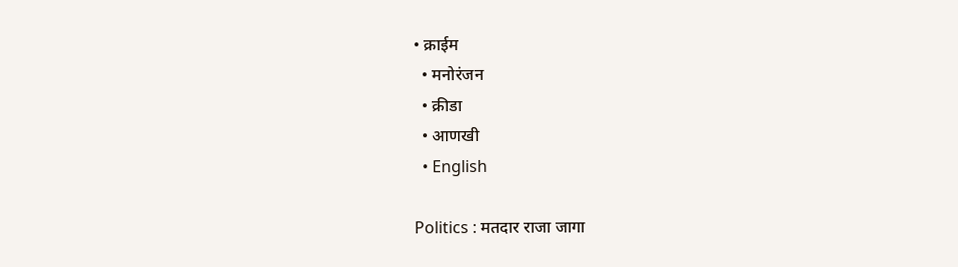• क्राईम
  • मनोरंजन
  • क्रीडा
  • आणखी
  • English

Politics : मतदार राजा जागा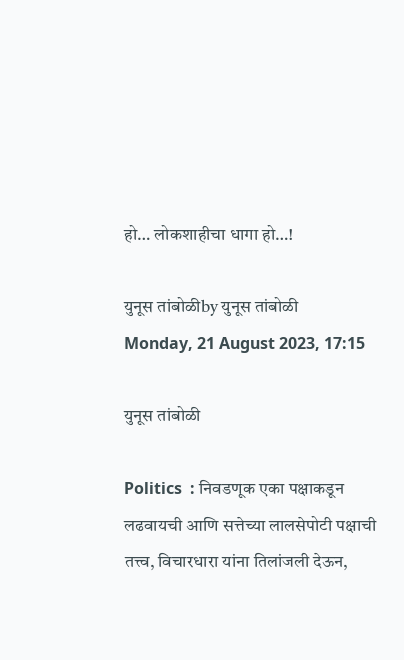हो… लोकशाहीचा धागा हो…!

युनूस तांबोळीby युनूस तांबोळी
Monday, 21 August 2023, 17:15

युनूस तांबोळी

Politics  : निवडणूक एका पक्षाकडून लढवायची आणि सत्तेच्या लालसेपोटी पक्षाची तत्त्व, विचारधारा यांना तिलांजली देऊन,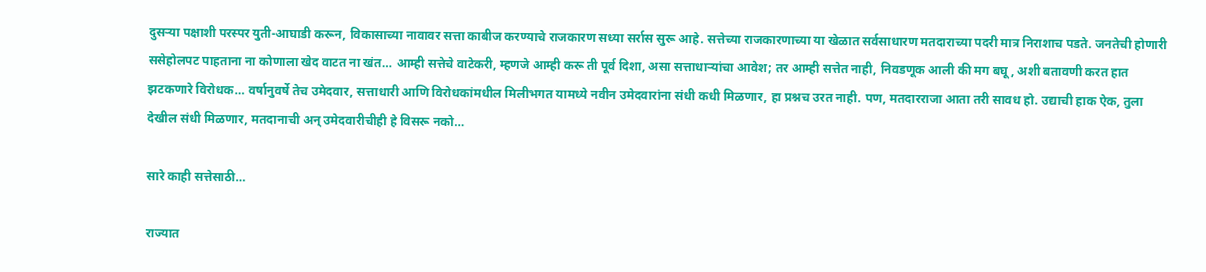दुसऱ्या पक्षाशी परस्पर युती-आघाडी करून, विकासाच्या नावावर सत्ता काबीज करण्याचे राजकारण सध्या सर्रास सुरू आहे. सत्तेच्या राजकारणाच्या या खेळात सर्वसाधारण मतदाराच्या पदरी मात्र निराशाच पडते. जनतेची होणारी ससेहोलपट पाहताना ना कोणाला खेद वाटत ना खंत… आम्ही सत्तेचे वाटेकरी, म्हणजे आम्ही करू ती पूर्व दिशा, असा सत्ताधाऱ्यांचा आवेश; तर आम्ही सत्तेत नाही, निवडणूक आली की मग बघू, अशी बतावणी करत हात झटकणारे विरोधक… वर्षानुवर्षे तेच उमेदवार, सत्ताधारी आणि विरोधकांमधील मिलीभगत यामध्ये नवीन उमेदवारांना संधी कधी मिळणार, हा प्रश्नच उरत नाही. पण, मतदारराजा आता तरी सावध हो. उद्याची हाक ऐक, तुला देखील संधी मिळणार, मतदानाची अन् उमेदवारीचीही हे विसरू नको…

सारे काही सत्तेसाठी…

राज्यात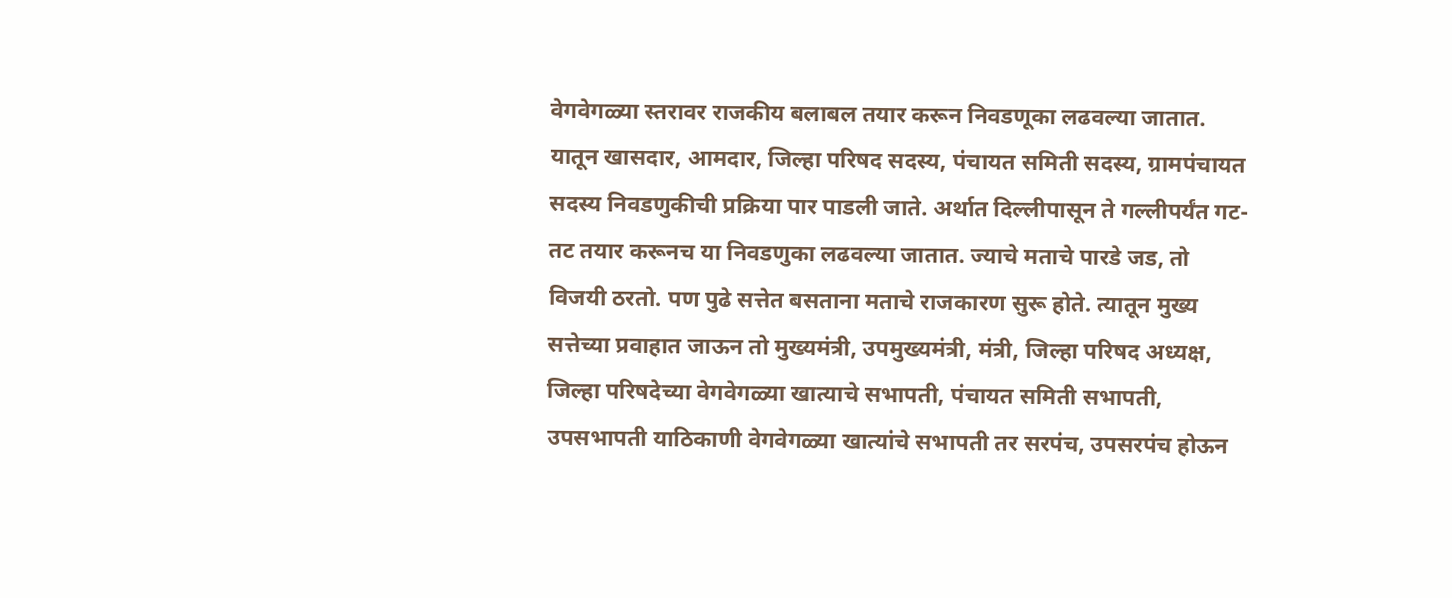वेगवेगळ्या स्तरावर राजकीय बलाबल तयार करून निवडणूका लढवल्या जातात. यातून खासदार, आमदार, जिल्हा परिषद सदस्य, पंचायत समिती सदस्य, ग्रामपंचायत सदस्य निवडणुकीची प्रक्रिया पार पाडली जाते. अर्थात दिल्लीपासून ते गल्लीपर्यंत गट-तट तयार करूनच या निवडणुका लढवल्या जातात. ज्याचे मताचे पारडे जड, तो विजयी ठरतो. पण पुढे सत्तेत बसताना मताचे राजकारण सुरू होते. त्यातून मुख्य सत्तेच्या प्रवाहात जाऊन तो मुख्यमंत्री, उपमुख्यमंत्री, मंत्री, जिल्हा परिषद अध्यक्ष, जिल्हा परिषदेच्या वेगवेगळ्या खात्याचे सभापती, पंचायत समिती सभापती, उपसभापती याठिकाणी वेगवेगळ्या खात्यांचे सभापती तर सरपंच, उपसरपंच होऊन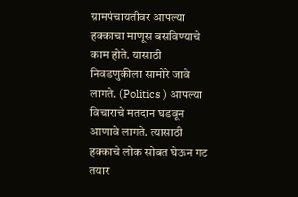ग्रामपंचायतीवर आपल्या हक्काचा माणूस बसविण्याचे काम होते. यासाठी निवडणुकीला सामोरे जावे लागते. (Politics ) आपल्या विचाराचे मतदान घडवून आणावे लागते. त्यासाठी हक्काचे लोक सोबत घेऊन गट तयार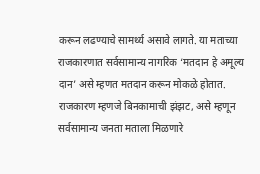करून लढण्याचे सामर्थ्य असावे लागते. या मताच्या राजकारणात सर्वसामान्य नागरिक ‘मतदान हे अमूल्य दान’ असे म्हणत मतदान करून मोकळे होतात. राजकारण म्हणजे बिनकामाची झंझट, असे म्हणून सर्वसामान्य जनता मताला मिळणारे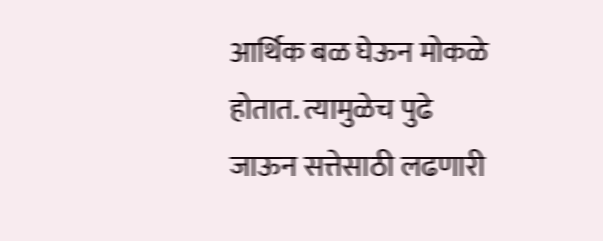आर्थिक बळ घेऊन मोकळे होतात. त्यामुळेच पुढे जाऊन सत्तेसाठी लढणारी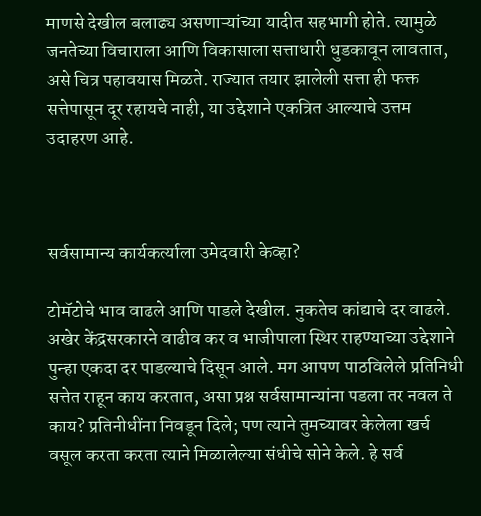माणसे देखील बलाढ्य असणाऱ्यांच्या यादीत सहभागी होते. त्यामुळे जनतेच्या विचाराला आणि विकासाला सत्ताधारी धुडकावून लावतात, असे चित्र पहावयास मिळते. राज्यात तयार झालेली सत्ता ही फक्त सत्तेपासून दूर रहायचे नाही, या उद्देशाने एकत्रित आल्याचे उत्तम उदाहरण आहे.



सर्वसामान्य कार्यकर्त्याला उमेदवारी केव्हा?

टोमॅटोचे भाव वाढले आणि पाडले देखील. नुकतेच कांद्याचे दर वाढले. अखेर केंद्रसरकारने वाढीव कर व भाजीपाला स्थिर राहण्याच्या उद्देशाने पुन्हा एकदा दर पाडल्याचे दिसून आले. मग आपण पाठविलेले प्रतिनिधी सत्तेत राहून काय करतात, असा प्रश्न सर्वसामान्यांना पडला तर नवल ते काय? प्रतिनीधींना निवडून दिले; पण त्याने तुमच्यावर केलेला खर्च वसूल करता करता त्याने मिळालेल्या संधीचे सोने केले. हे सर्व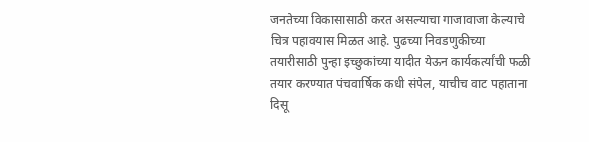जनतेच्या विकासासाठी करत असल्याचा गाजावाजा केल्याचे चित्र पहावयास मिळत आहे. पुढच्या निवडणुकीच्या तयारीसाठी पुन्हा इच्छुकांच्या यादीत येऊन कार्यकर्त्यांची फळी तयार करण्यात पंचवार्षिक कधी संपेल, याचीच वाट पहाताना दिसू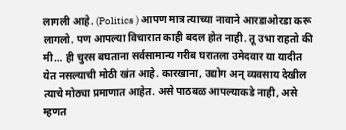लागली आहे. (Politics ) आपण मात्र त्याच्या नावाने आरडाओरडा करू लागलो. पण आपल्या विचारात काही बदल होत नाही. तू उभा राहतो की मी… ही चुरस बघताना सर्वसामान्य गरीब घरातला उमेदवार या यादीत येत नसल्याची मोठी खंत आहे. कारखाना, उद्योग अन् व्यवसाय देखील त्याचे मोठ्या प्रमाणात आहेत. असे पाठबळ आपल्याकडे नाही, असे म्हणत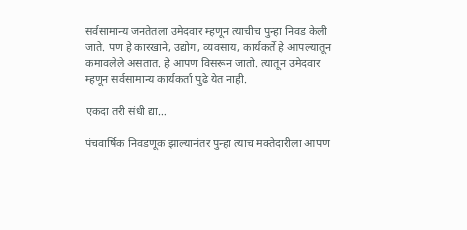सर्वसामान्य जनतेतला उमेदवार म्हणून त्याचीच पुन्हा निवड केली जाते. पण हे कारखाने, उद्योग, व्यवसाय, कार्यकर्ते हे आपल्यातून कमावलेले असतात. हे आपण विसरून जातो. त्यातून उमेदवार म्हणून सर्वसामान्य कार्यकर्ता पुढे येत नाही.

एकदा तरी संधी द्या…

पंचवार्षिक निवडणूक झाल्यानंतर पुन्हा त्याच मक्तेदारीला आपण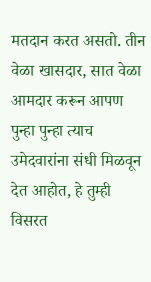मतदान करत असतो. तीन वेळा खासदार, सात वेळा आमदार करून आपण पुन्हा पुन्हा त्याच उमेदवारांना संधी मिळवून देत आहोत, हे तुम्ही विसरत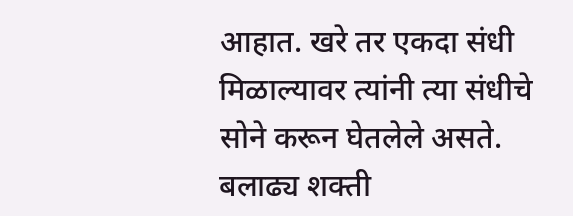आहात. खरे तर एकदा संधी मिळाल्यावर त्यांनी त्या संधीचे सोने करून घेतलेले असते. बलाढ्य शक्ती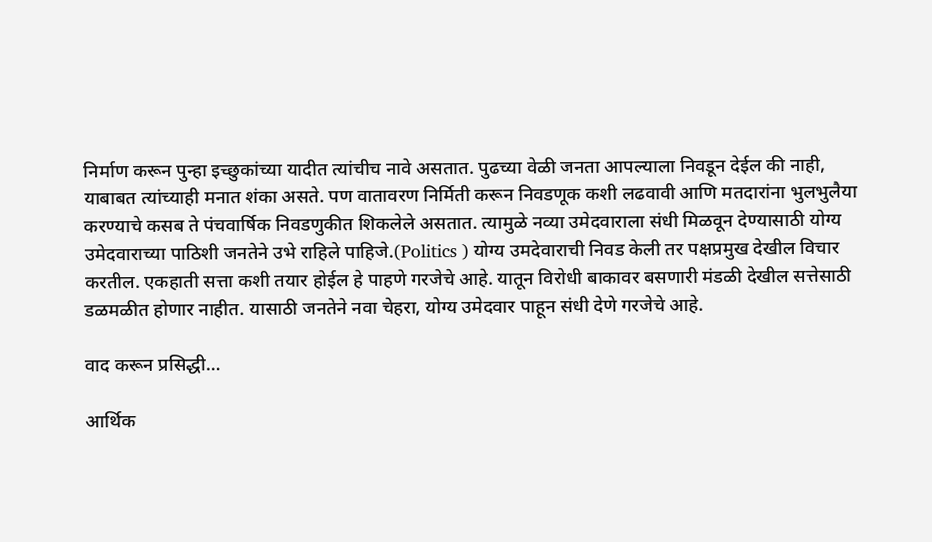निर्माण करून पुन्हा इच्छुकांच्या यादीत त्यांचीच नावे असतात. पुढच्या वेळी जनता आपल्याला निवडून देईल की नाही, याबाबत त्यांच्याही मनात शंका असते. पण वातावरण निर्मिती करून निवडणूक कशी लढवावी आणि मतदारांना भुलभुलैया करण्याचे कसब ते पंचवार्षिक निवडणुकीत शिकलेले असतात. त्यामुळे नव्या उमेदवाराला संधी मिळवून देण्यासाठी योग्य उमेदवाराच्या पाठिशी जनतेने उभे राहिले पाहिजे.(Politics ) योग्य उमदेवाराची निवड केली तर पक्षप्रमुख देखील विचार करतील. एकहाती सत्ता कशी तयार होईल हे पाहणे गरजेचे आहे. यातून विरोधी बाकावर बसणारी मंडळी देखील सत्तेसाठी डळमळीत होणार नाहीत. यासाठी जनतेने नवा चेहरा, योग्य उमेदवार पाहून संधी देणे गरजेचे आहे.

वाद करून प्रसिद्धी…

आर्थिक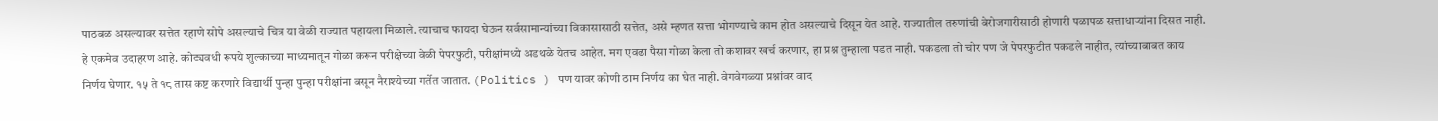पाठबळ असल्यावर सत्तेत रहाणे सोपे असल्याचे चित्र या वेळी राज्यात पहायला मिळाले. त्याचाच फायदा घेऊन सर्वसामान्यांच्या विकासासाठी सत्तेत, असे म्हणत सत्ता भोगण्याचे काम होत असल्याचे दिसून येत आहे. राज्यातील तरुणांची बेरोजगारीसाठी होणारी पळापळ सत्ताधाऱ्यांना दिसत नाही. हे एकमेव उदाहरण आहे. कोट्यवधी रूपये शुल्काच्या माध्यमातून गोळा करून परीक्षेच्या वेळी पेपरफुटी, परीक्षांमध्ये अडथळे येतच आहेत. मग एवढा पैसा गोळा केला तो कशावर खर्च करणार, हा प्रश्न तुम्हाला पडत नाही. पकडला तो चोर पण जे पेपरफुटीत पकडले नाहीत, त्यांच्याबाबत काय निर्णय घेणार. १५ ते १८ तास कष्ट करणारे विद्यार्थी पुन्हा पुन्हा परीक्षांना बसून नैराश्येच्या गर्तेत जातात. (Politics ) पण यावर कोणी ठाम निर्णय का घेत नाही. वेगवेगळ्या प्रश्नांवर वाद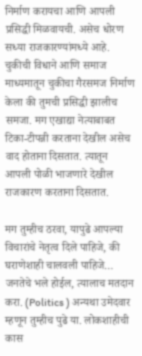निर्माण करायचा आणि आपली प्रसिद्धी मिळवायची. असेच धोरण सध्या राजकारण्यांमध्ये आहे. चुकीची विधाने आणि समाज माध्यमातून चुकीचा गैरसमज निर्माण केला की तुमची प्रसिद्धी झालीच समजा. मग एखाद्या नेत्याबाबत टिका-टीपन्नी करताना देखील असेच वाद होताना दिसतात. त्यातून आपली पोळी भाजणारे देखील राजकारण करताना दिसतात.

मग तुम्हीच ठरवा, यापुढे आपल्या विचारांचे नेतृत्व दिले पाहिजे, की घराणेशाही चालवली पाहिजे… जनतेचे भले होईल, त्यालाच मतदान करा. (Politics ) अन्यथा उमेदवार म्हणून तुम्हीच पुढे या. लोकशाहीची कास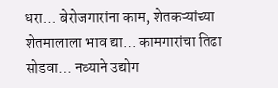धरा… बेरोजगारांना काम, शेतकऱ्यांच्या शेतमालाला भाव द्या… कामगारांचा तिढा सोडवा… नव्याने उद्योग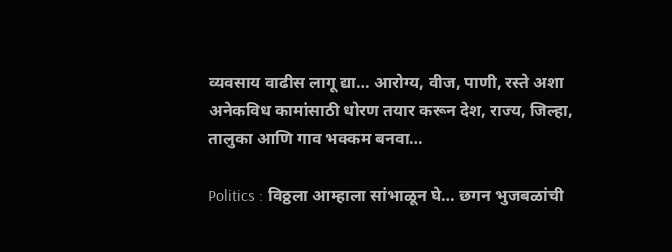व्यवसाय वाढीस लागू द्या… आरोग्य, वीज, पाणी, रस्ते अशा अनेकविध कामांसाठी धोरण तयार करून देश, राज्य, जिल्हा, तालुका आणि गाव भक्कम बनवा…

Politics : विठ्ठला आम्हाला सांभाळून घे… छगन भुजबळांची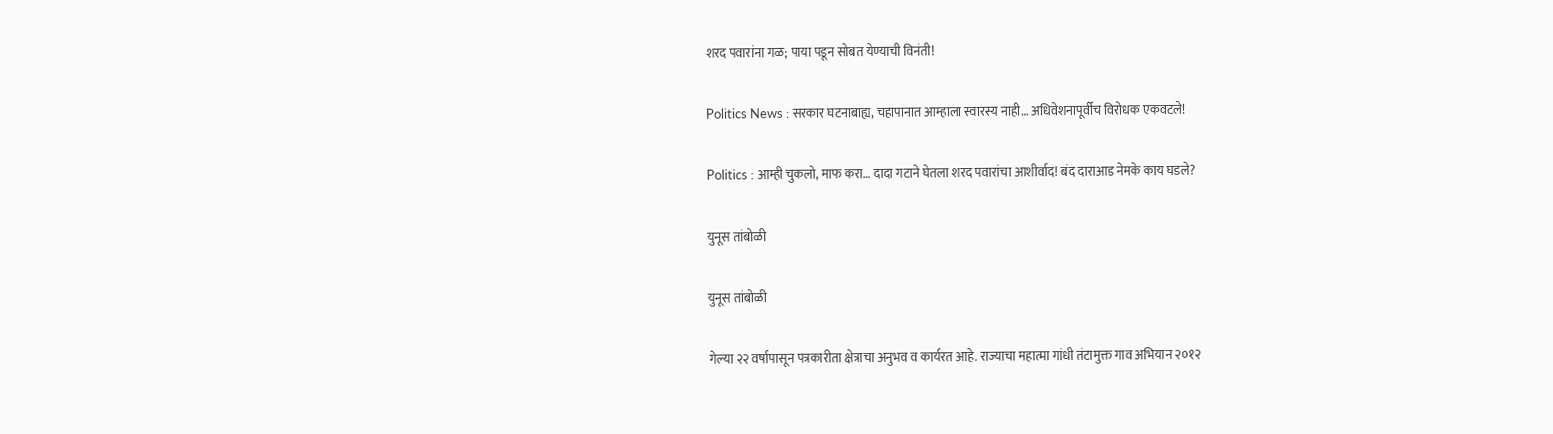शरद पवारांना गळ; पाया पडून सोबत येण्याची विनंती!

Politics News : सरकार घटनाबाह्य, चहापानात आम्हाला स्वारस्य नाही… अधिवेशनापूर्वीच विरोधक एकवटले!

Politics : आम्ही चुकलो, माफ करा… दादा गटाने घेतला शरद पवारांचा आशीर्वाद! बंद दाराआड नेमके काय घडले?

युनूस तांबोळी

युनूस तांबोळी

गेल्या २२ वर्षापासून पत्रकारीता क्षेत्राचा अनुभव व कार्यरत आहे. राज्याचा महात्मा गांधी तंटामुक्त गाव अभियान २०१२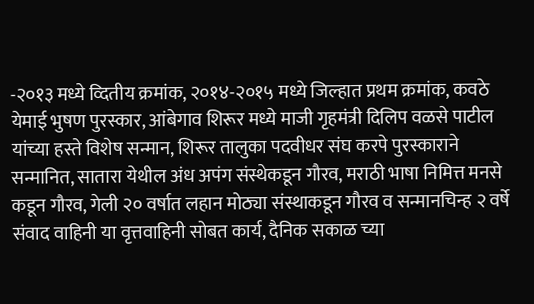-२०१३ मध्ये व्दितीय क्रमांक, २०१४-२०१५ मध्ये जिल्हात प्रथम क्रमांक, कवठे येमाई भुषण पुरस्कार, आंबेगाव शिरूर मध्ये माजी गृहमंत्री दिलिप वळसे पाटील यांच्या हस्ते विशेष सन्मान, शिरूर तालुका पदवीधर संघ करपे पुरस्काराने सन्मानित, सातारा येथील अंध अपंग संस्थेकडून गौरव, मराठी भाषा निमित्त मनसे कडून गौरव, गेली २० वर्षात लहान मोठ्या संस्थाकडून गौरव व सन्मानचिन्ह २ वर्षे संवाद वाहिनी या वृत्तवाहिनी सोबत कार्य, दैनिक सकाळ च्या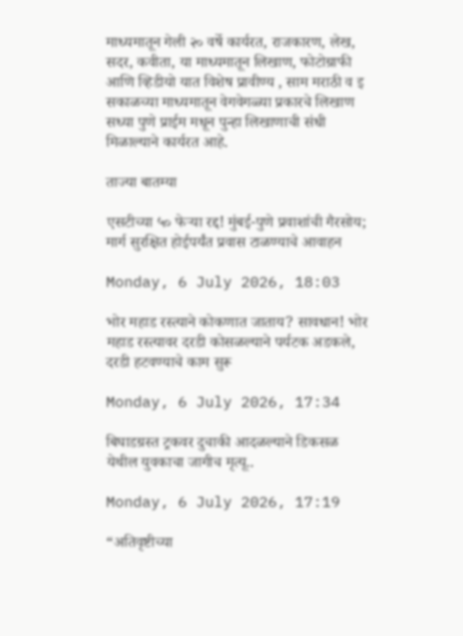माध्यमातून गेली २० वर्षे कार्यरत, राजकारण, लेख, सदर, कवीता, या माध्यमातून लिखाण, फोटोग्राफी आणि व्हिडीयो यात विशेष प्रावीण्य , साम मराठी व इ सकाळच्या माध्यमातून वेगवेगळ्या प्रकारचे लिखाण सध्या पुणे प्राईम मधून पुन्हा लिखाणाची संधी मिळाल्याने कार्यरत आहे.

ताज्या बातम्या

एसटीच्या ५० फेऱ्या रद्द! मुंबई-पुणे प्रवाशांची गैरसोय; मार्ग सुरक्षित होईपर्यंत प्रवास टाळण्याचे आवाहन

Monday, 6 July 2026, 18:03

भोर महाड रस्त्याने कोकणात जाताय? सावधान! भोर महाड रस्त्यावर दरडी कोसळल्याने पर्यटक अडकले, दरडी हटवण्याचे काम सुरू

Monday, 6 July 2026, 17:34

बिघाडग्रस्त ट्रकवर दुचाकी आदळल्याने डिकसळ येथील युवकाचा जागीच मृत्यू..

Monday, 6 July 2026, 17:19

“अतिवृष्टीच्या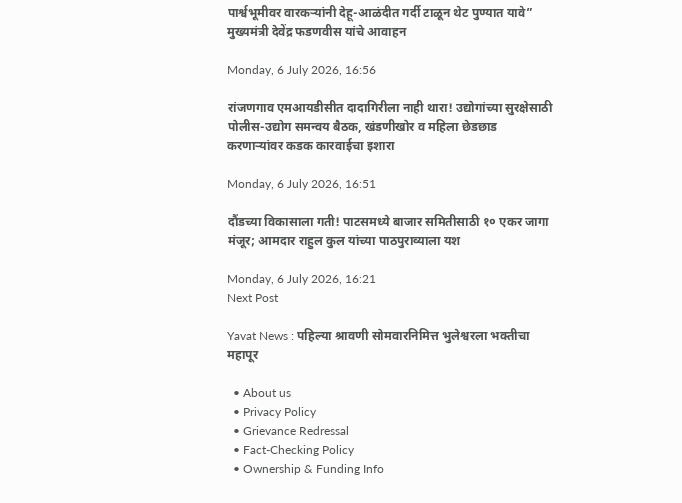पार्श्वभूमीवर वारकऱ्यांनी देहू-आळंदीत गर्दी टाळून थेट पुण्यात यावे” मुख्यमंत्री देवेंद्र फडणवीस यांचे आवाहन

Monday, 6 July 2026, 16:56

रांजणगाव एमआयडीसीत दादागिरीला नाही थारा! उद्योगांच्या सुरक्षेसाठी पोलीस-उद्योग समन्वय बैठक, खंडणीखोर व महिला छेडछाड करणाऱ्यांवर कडक कारवाईचा इशारा

Monday, 6 July 2026, 16:51

दौंडच्या विकासाला गती! पाटसमध्ये बाजार समितीसाठी १० एकर जागा मंजूर; आमदार राहुल कुल यांच्या पाठपुराव्याला यश

Monday, 6 July 2026, 16:21
Next Post

Yavat News : पहिल्या श्रावणी सोमवारनिमित्त भुलेश्वरला भक्तीचा महापूर

  • About us
  • Privacy Policy
  • Grievance Redressal
  • Fact-Checking Policy
  • Ownership & Funding Info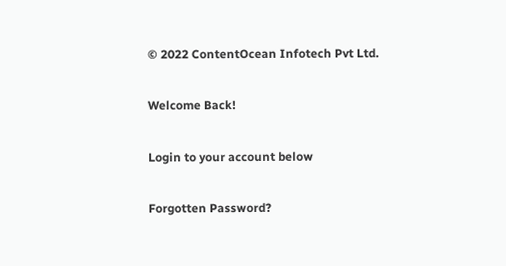© 2022 ContentOcean Infotech Pvt Ltd.

Welcome Back!

Login to your account below

Forgotten Password?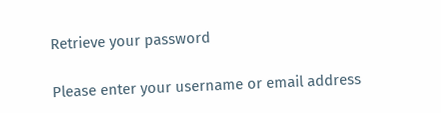Retrieve your password

Please enter your username or email address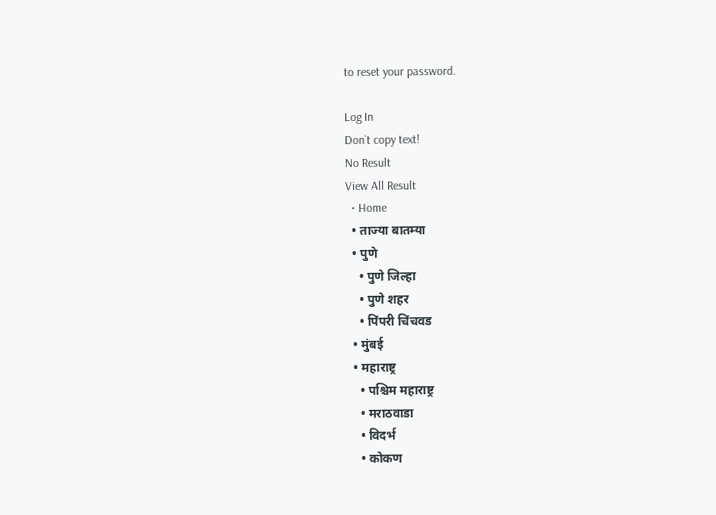to reset your password.

Log In
Don`t copy text!
No Result
View All Result
  • Home
  • ताज्या बातम्या
  • पुणे
    • पुणे जिल्हा
    • पुणे शहर
    • पिंपरी चिंचवड
  • मुंबई
  • महाराष्ट्र
    • पश्चिम महाराष्ट्र
    • मराठवाडा
    • विदर्भ
    • कोकण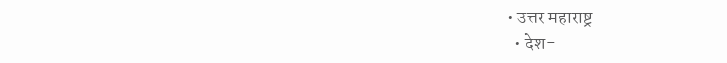• उत्तर महाराष्ट्र
  • देश-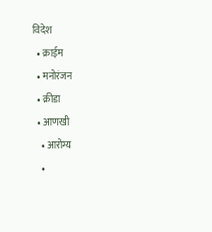विदेश
  • क्राईम
  • मनोरंजन
  • क्रीडा
  • आणखी
    • आरोग्य
    •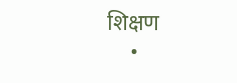शिक्षण
    •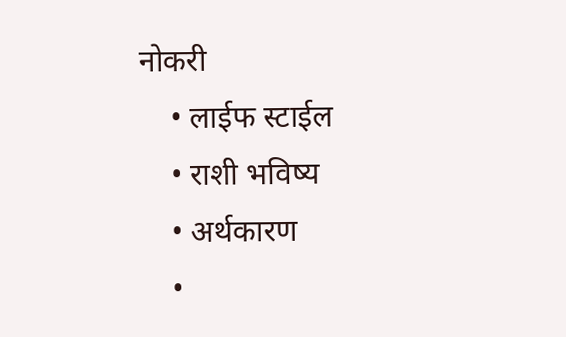नोकरी
    • लाईफ स्टाईल
    • राशी भविष्य
    • अर्थकारण
    •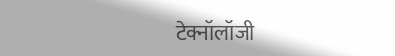टेक्नॉलॉजी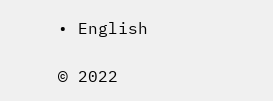• English

© 2022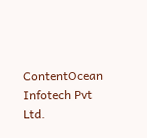ContentOcean Infotech Pvt Ltd.